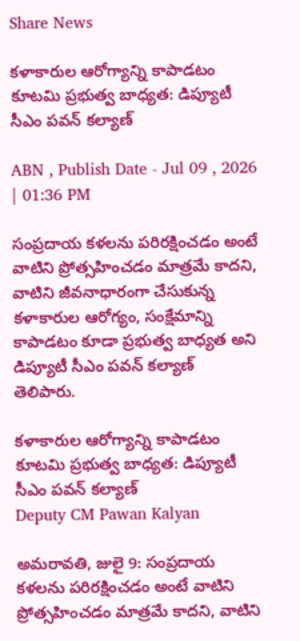Share News

కళాకారుల ఆరోగ్యాన్ని కాపాడటం కూటమి ప్రభుత్వ బాధ్యత: డిప్యూటీ సీఎం పవన్ కల్యాణ్

ABN , Publish Date - Jul 09 , 2026 | 01:36 PM

సంప్రదాయ కళలను పరిరక్షించడం అంటే వాటిని ప్రోత్సహించడం మాత్రమే కాదని, వాటిని జీవనాధారంగా చేసుకున్న కళాకారుల ఆరోగ్యం, సంక్షేమాన్ని కాపాడటం కూడా ప్రభుత్వ బాధ్యత అని డిప్యూటీ సీఎం పవన్ కల్యాణ్ తెలిపారు.

కళాకారుల ఆరోగ్యాన్ని కాపాడటం కూటమి ప్రభుత్వ బాధ్యత: డిప్యూటీ సీఎం పవన్ కల్యాణ్
Deputy CM Pawan Kalyan

అమరావతి, జులై 9: సంప్రదాయ కళలను పరిరక్షించడం అంటే వాటిని ప్రోత్సహించడం మాత్రమే కాదని, వాటిని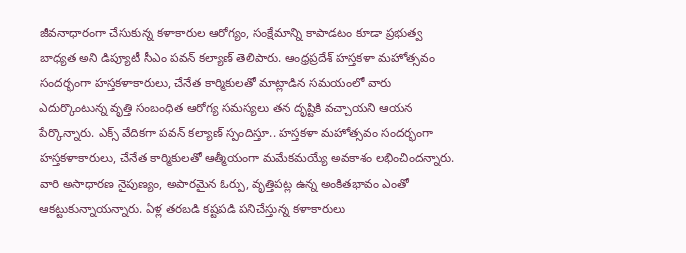జీవనాధారంగా చేసుకున్న కళాకారుల ఆరోగ్యం, సంక్షేమాన్ని కాపాడటం కూడా ప్రభుత్వ బాధ్యత అని డిప్యూటీ సీఎం పవన్ కల్యాణ్ తెలిపారు. ఆంధ్రప్రదేశ్ హస్తకళా మహోత్సవం సందర్భంగా హస్తకళాకారులు, చేనేత కార్మికులతో మాట్లాడిన సమయంలో వారు ఎదుర్కొంటున్న వృత్తి సంబంధిత ఆరోగ్య సమస్యలు తన దృష్టికి వచ్చాయని ఆయన పేర్కొన్నారు. ఎక్స్ వేదికగా పవన్ కల్యాణ్ స్పందిస్తూ.. హస్తకళా మహోత్సవం సందర్భంగా హస్తకళాకారులు, చేనేత కార్మికులతో ఆత్మీయంగా మమేకమయ్యే అవకాశం లభించిందన్నారు. వారి అసాధారణ నైపుణ్యం, అపారమైన ఓర్పు, వృత్తిపట్ల ఉన్న అంకితభావం ఎంతో ఆకట్టుకున్నాయన్నారు. ఏళ్ల తరబడి కష్టపడి పనిచేస్తున్న కళాకారులు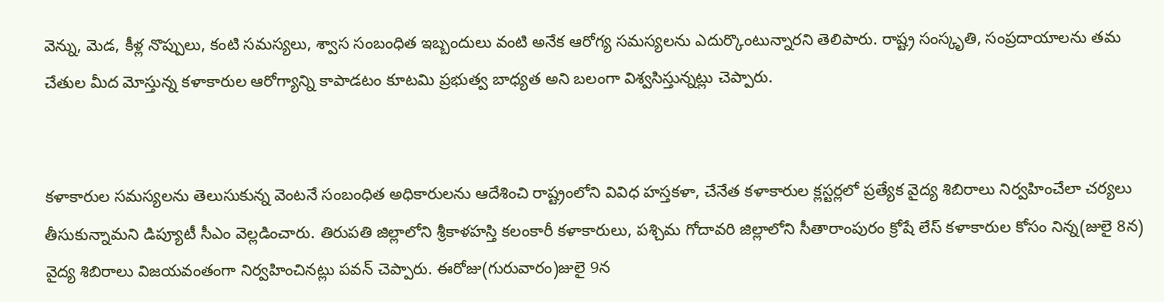వెన్ను, మెడ, కీళ్ల నొప్పులు, కంటి సమస్యలు, శ్వాస సంబంధిత ఇబ్బందులు వంటి అనేక ఆరోగ్య సమస్యలను ఎదుర్కొంటున్నారని తెలిపారు. రాష్ట్ర సంస్కృతి, సంప్రదాయాలను తమ చేతుల మీద మోస్తున్న కళాకారుల ఆరోగ్యాన్ని కాపాడటం కూటమి ప్రభుత్వ బాధ్యత అని బలంగా విశ్వసిస్తున్నట్లు చెప్పారు.


కళాకారుల సమస్యలను తెలుసుకున్న వెంటనే సంబంధిత అధికారులను ఆదేశించి రాష్ట్రంలోని వివిధ హస్తకళా, చేనేత కళాకారుల క్లస్టర్లలో ప్రత్యేక వైద్య శిబిరాలు నిర్వహించేలా చర్యలు తీసుకున్నామని డిప్యూటీ సీఎం వెల్లడించారు. తిరుపతి జిల్లాలోని శ్రీకాళహస్తి కలంకారీ కళాకారులు, పశ్చిమ గోదావరి జిల్లాలోని సీతారాంపురం క్రోషే లేస్ కళాకారుల కోసం నిన్న(జులై 8న) వైద్య శిబిరాలు విజయవంతంగా నిర్వహించినట్లు పవన్ చెప్పారు. ఈరోజు(గురువారం)జులై 9న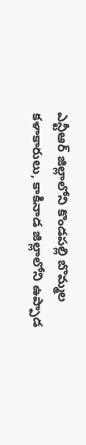ఎన్టీఆర్ జిల్లాలోని కొండపల్లి బొమ్మల కళాకారులు, కాకినాడ జిల్లాలోని ఉప్పాడ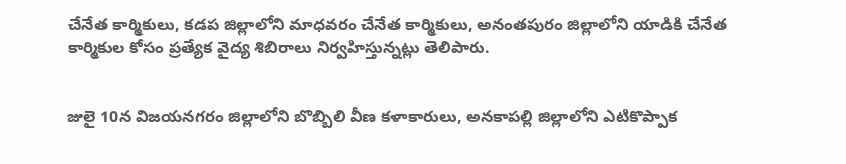చేనేత కార్మికులు, కడప జిల్లాలోని మాధవరం చేనేత కార్మికులు, అనంతపురం జిల్లాలోని యాడికి చేనేత కార్మికుల కోసం ప్రత్యేక వైద్య శిబిరాలు నిర్వహిస్తున్నట్లు తెలిపారు.


జులై 10న విజయనగరం జిల్లాలోని బొబ్బిలి వీణ కళాకారులు, అనకాపల్లి జిల్లాలోని ఎటికొప్పాక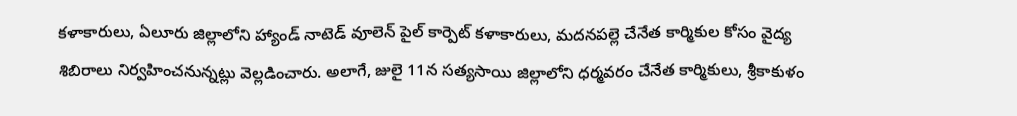కళాకారులు, ఏలూరు జిల్లాలోని హ్యాండ్ నాటెడ్ వూలెన్ పైల్ కార్పెట్ కళాకారులు, మదనపల్లె చేనేత కార్మికుల కోసం వైద్య శిబిరాలు నిర్వహించనున్నట్లు వెల్లడించారు. అలాగే, జులై 11న సత్యసాయి జిల్లాలోని ధర్మవరం చేనేత కార్మికులు, శ్రీకాకుళం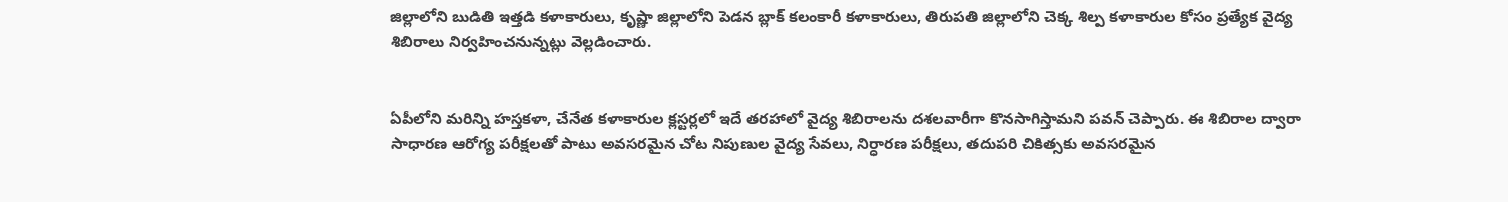జిల్లాలోని బుడితి ఇత్తడి కళాకారులు, కృష్ణా జిల్లాలోని పెడన బ్లాక్ కలంకారీ కళాకారులు, తిరుపతి జిల్లాలోని చెక్క శిల్ప కళాకారుల కోసం ప్రత్యేక వైద్య శిబిరాలు నిర్వహించనున్నట్లు వెల్లడించారు.


ఏపీలోని మరిన్ని హస్తకళా, చేనేత కళాకారుల క్లస్టర్లలో ఇదే తరహాలో వైద్య శిబిరాలను దశలవారీగా కొనసాగిస్తామని పవన్ చెప్పారు. ఈ శిబిరాల ద్వారా సాధారణ ఆరోగ్య పరీక్షలతో పాటు అవసరమైన చోట నిపుణుల వైద్య సేవలు, నిర్ధారణ పరీక్షలు, తదుపరి చికిత్సకు అవసరమైన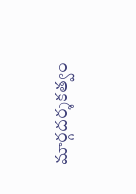మార్గదర్శకత్వం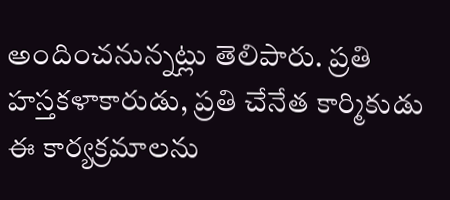అందించనున్నట్లు తెలిపారు. ప్రతి హస్తకళాకారుడు, ప్రతి చేనేత కార్మికుడు ఈ కార్యక్రమాలను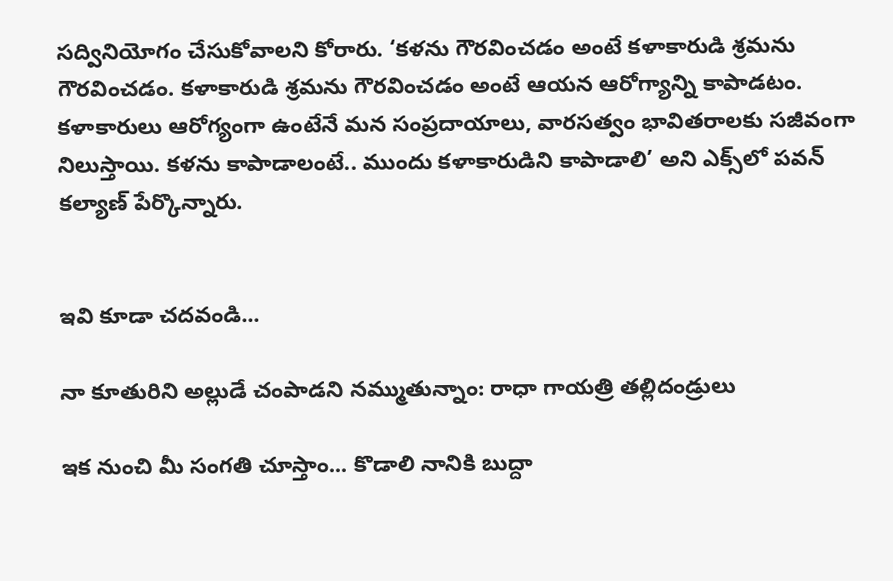సద్వినియోగం చేసుకోవాలని కోరారు. ‘కళను గౌరవించడం అంటే కళాకారుడి శ్రమను గౌరవించడం. కళాకారుడి శ్రమను గౌరవించడం అంటే ఆయన ఆరోగ్యాన్ని కాపాడటం. కళాకారులు ఆరోగ్యంగా ఉంటేనే మన సంప్రదాయాలు, వారసత్వం భావితరాలకు సజీవంగా నిలుస్తాయి. కళను కాపాడాలంటే.. ముందు కళాకారుడిని కాపాడాలి’ అని ఎక్స్‌లో పవన్ కల్యాణ్ పేర్కొన్నారు.


ఇవి కూడా చదవండి...

నా కూతురిని అల్లుడే చంపాడని నమ్ముతున్నాం: రాధా గాయత్రి తల్లిదండ్రులు

ఇక నుంచి మీ సంగతి చూస్తాం... కొడాలి నానికి బుద్దా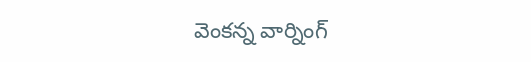వెంకన్న వార్నింగ్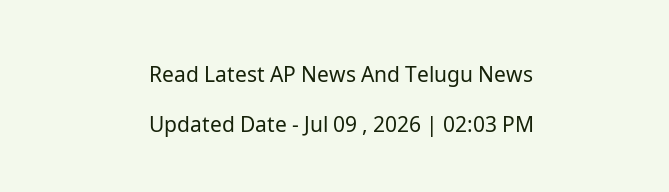Read Latest AP News And Telugu News

Updated Date - Jul 09 , 2026 | 02:03 PM